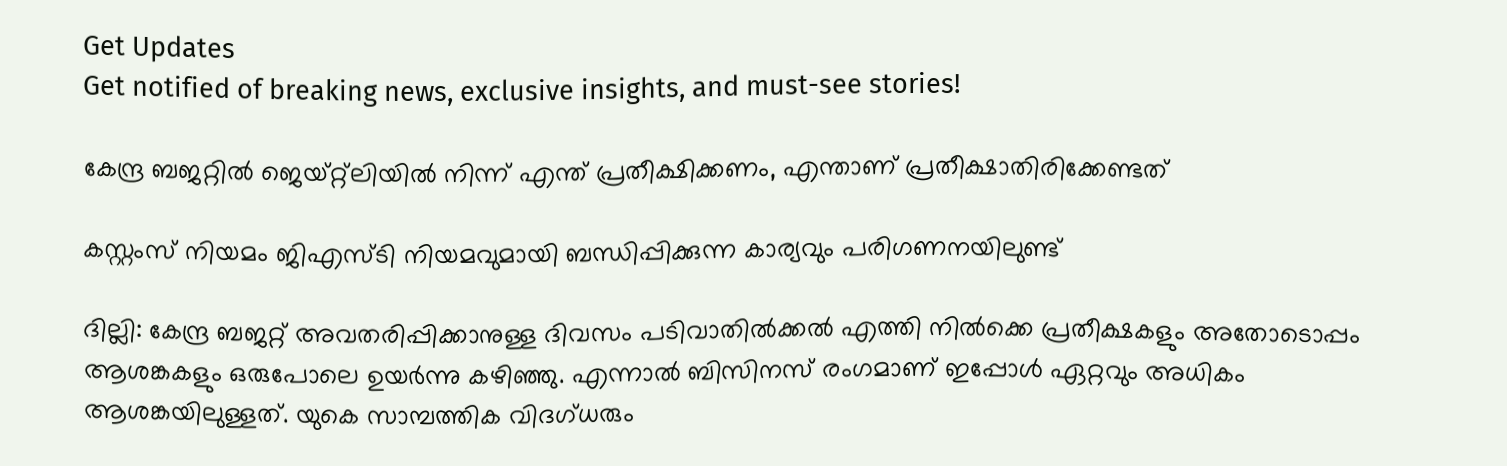Get Updates
Get notified of breaking news, exclusive insights, and must-see stories!

കേന്ദ്ര ബജറ്റില്‍ ജെയ്റ്റ്‌ലിയില്‍ നിന്ന് എന്ത് പ്രതീക്ഷിക്കണം, എന്താണ് പ്രതീക്ഷാതിരിക്കേണ്ടത്

കസ്റ്റംസ് നിയമം ജിഎസ്ടി നിയമവുമായി ബന്ധിപ്പിക്കുന്ന കാര്യവും പരിഗണനയിലുണ്ട്

ദില്ലി: കേന്ദ്ര ബജറ്റ് അവതരിപ്പിക്കാനുള്ള ദിവസം പടിവാതില്‍ക്കല്‍ എത്തി നില്‍ക്കെ പ്രതീക്ഷകളും അതോടൊപ്പം ആശങ്കകളും ഒരുപോലെ ഉയര്‍ന്നു കഴിഞ്ഞു. എന്നാല്‍ ബിസിനസ് രംഗമാണ് ഇപ്പോള്‍ ഏറ്റവും അധികം ആശങ്കയിലുള്ളത്. യുകെ സാമ്പത്തിക വിദഗ്ധരും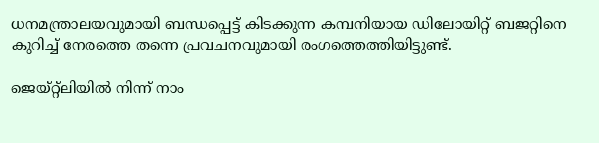ധനമന്ത്രാലയവുമായി ബന്ധപ്പെട്ട് കിടക്കുന്ന കമ്പനിയായ ഡിലോയിറ്റ് ബജറ്റിനെ കുറിച്ച് നേരത്തെ തന്നെ പ്രവചനവുമായി രംഗത്തെത്തിയിട്ടുണ്ട്.

ജെയ്റ്റ്‌ലിയില്‍ നിന്ന് നാം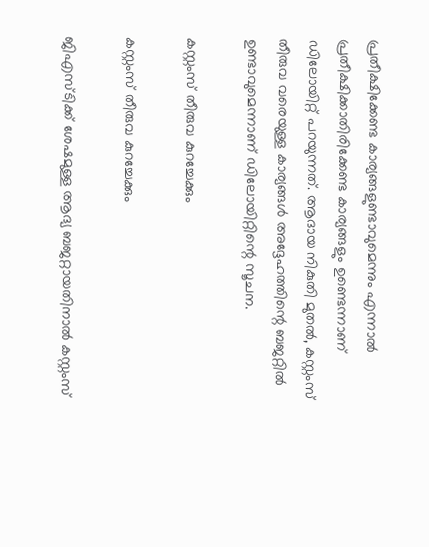പ്രതീക്ഷിക്കേണ്ട കാര്യങ്ങളുണ്ടാവുമെന്നും എന്നാല്‍ പ്രതീക്ഷിക്കാതിരിക്കേണ്ട കാര്യങ്ങളും ഉണ്ടെന്നാണ് ഡിലോയിറ്റ് പറയുന്നത്. ആദായ നികുതി മുതല്‍, കസ്റ്റംസ് തീരുവ വരെയുള്ള കാര്യങ്ങള്‍ അദ്ദേഹത്തിന്റെ ബജറ്റില്‍ ഉണ്ടാവുമെന്നാണ് ഡിലോയിറ്റിന്റെ സൂചന.

കസ്റ്റംസ് തീരുവ കുറച്ചേക്കും

കസ്റ്റംസ് തീരുവ കുറച്ചേക്കും

ജിഎസ്ടിക്ക് ശേഷമുള്ള ആദ്യ ബജറ്റായതിനാല്‍ കസ്റ്റംസ്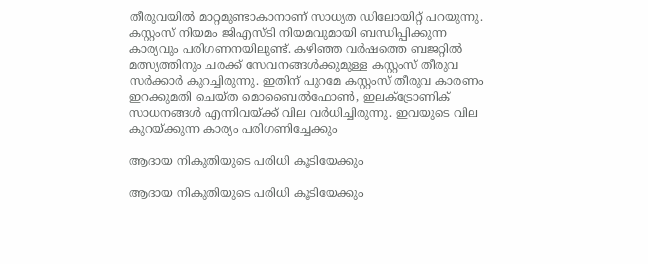തീരുവയില്‍ മാറ്റമുണ്ടാകാനാണ് സാധ്യത ഡിലോയിറ്റ് പറയുന്നു. കസ്റ്റംസ് നിയമം ജിഎസ്ടി നിയമവുമായി ബന്ധിപ്പിക്കുന്ന കാര്യവും പരിഗണനയിലുണ്ട്. കഴിഞ്ഞ വര്‍ഷത്തെ ബജറ്റില്‍ മത്സ്യത്തിനും ചരക്ക് സേവനങ്ങള്‍ക്കുമുള്ള കസ്റ്റംസ് തീരുവ സര്‍ക്കാര്‍ കുറച്ചിരുന്നു. ഇതിന് പുറമേ കസ്റ്റംസ് തീരുവ കാരണം ഇറക്കുമതി ചെയ്ത മൊബൈല്‍ഫോണ്‍, ഇലക്ട്രോണിക് സാധനങ്ങള്‍ എന്നിവയ്ക്ക് വില വര്‍ധിച്ചിരുന്നു. ഇവയുടെ വില കുറയ്ക്കുന്ന കാര്യം പരിഗണിച്ചേക്കും

ആദായ നികുതിയുടെ പരിധി കൂടിയേക്കും

ആദായ നികുതിയുടെ പരിധി കൂടിയേക്കും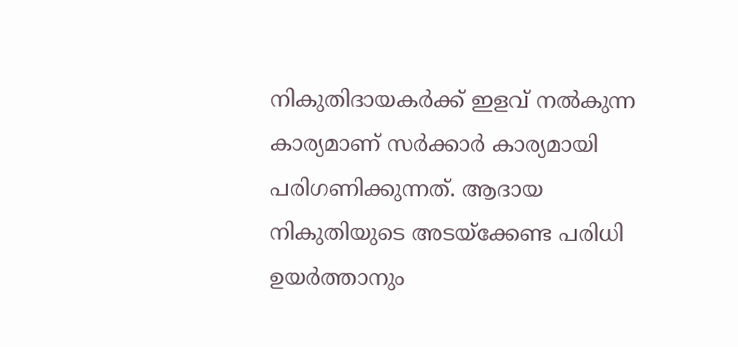നികുതിദായകര്‍ക്ക് ഇളവ് നല്‍കുന്ന കാര്യമാണ് സര്‍ക്കാര്‍ കാര്യമായി പരിഗണിക്കുന്നത്. ആദായ നികുതിയുടെ അടയ്‌ക്കേണ്ട പരിധി ഉയര്‍ത്താനും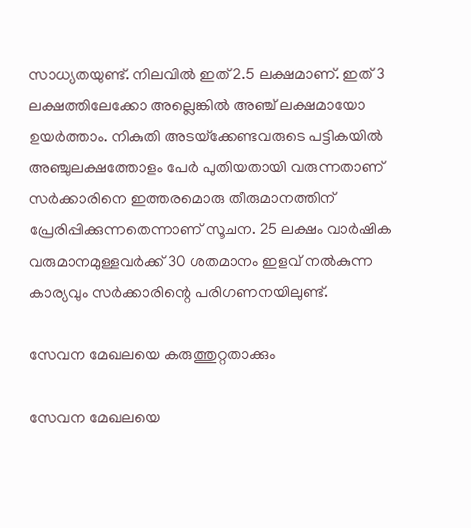സാധ്യതയുണ്ട്. നിലവില്‍ ഇത് 2.5 ലക്ഷമാണ്. ഇത് 3 ലക്ഷത്തിലേക്കോ അല്ലെങ്കില്‍ അഞ്ച് ലക്ഷമായോ ഉയര്‍ത്താം. നികുതി അടയ്‌ക്കേണ്ടവരുടെ പട്ടികയില്‍ അഞ്ചുലക്ഷത്തോളം പേര്‍ പുതിയതായി വരുന്നതാണ് സര്‍ക്കാരിനെ ഇത്തരമൊരു തീരുമാനത്തിന് പ്രേരിപ്പിക്കുന്നതെന്നാണ് സൂചന. 25 ലക്ഷം വാര്‍ഷിക വരുമാനമുള്ളവര്‍ക്ക് 30 ശതമാനം ഇളവ് നല്‍കുന്ന കാര്യവും സര്‍ക്കാരിന്റെ പരിഗണനയിലുണ്ട്.

സേവന മേഖലയെ കരുത്തുറ്റതാക്കും

സേവന മേഖലയെ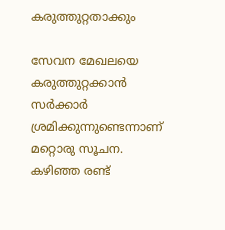കരുത്തുറ്റതാക്കും

സേവന മേഖലയെ കരുത്തുറ്റക്കാന്‍ സര്‍ക്കാര്‍ ശ്രമിക്കുന്നുണ്ടെന്നാണ് മറ്റൊരു സൂചന. കഴിഞ്ഞ രണ്ട്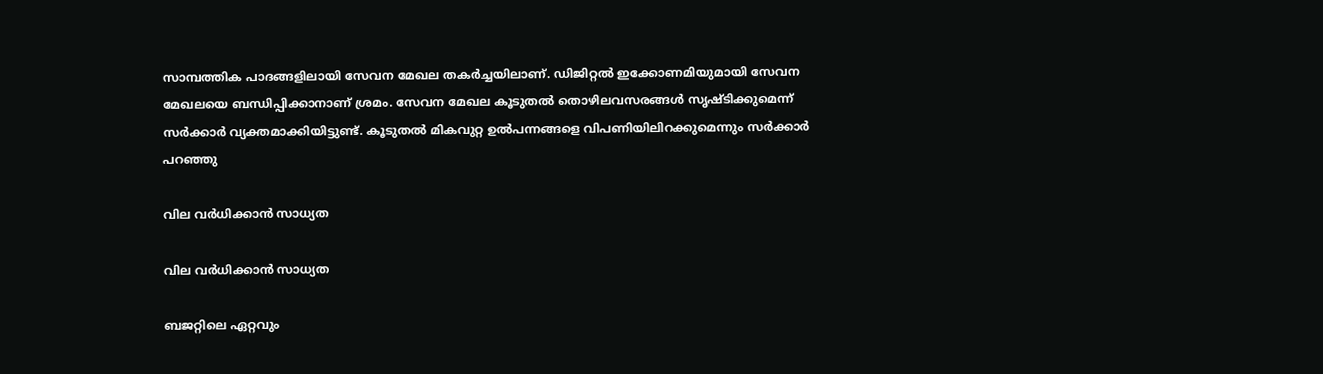സാമ്പത്തിക പാദങ്ങളിലായി സേവന മേഖല തകര്‍ച്ചയിലാണ്. ഡിജിറ്റല്‍ ഇക്കോണമിയുമായി സേവന മേഖലയെ ബന്ധിപ്പിക്കാനാണ് ശ്രമം. സേവന മേഖല കൂടുതല്‍ തൊഴിലവസരങ്ങള്‍ സൃഷ്ടിക്കുമെന്ന് സര്‍ക്കാര്‍ വ്യക്തമാക്കിയിട്ടുണ്ട്. കൂടുതല്‍ മികവുറ്റ ഉല്‍പന്നങ്ങളെ വിപണിയിലിറക്കുമെന്നും സര്‍ക്കാര്‍ പറഞ്ഞു

വില വര്‍ധിക്കാന്‍ സാധ്യത

വില വര്‍ധിക്കാന്‍ സാധ്യത

ബജറ്റിലെ ഏറ്റവും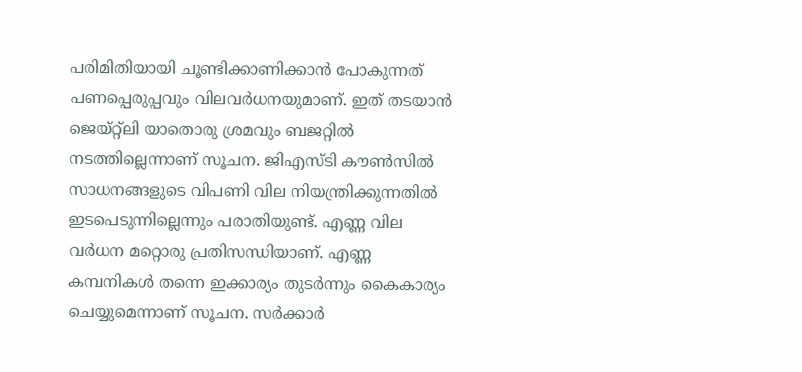പരിമിതിയായി ചൂണ്ടിക്കാണിക്കാന്‍ പോകുന്നത് പണപ്പെരുപ്പവും വിലവര്‍ധനയുമാണ്. ഇത് തടയാന്‍ ജെയ്റ്റ്‌ലി യാതൊരു ശ്രമവും ബജറ്റില്‍ നടത്തില്ലെന്നാണ് സൂചന. ജിഎസ്ടി കൗണ്‍സില്‍ സാധനങ്ങളുടെ വിപണി വില നിയന്ത്രിക്കുന്നതില്‍ ഇടപെടുന്നില്ലെന്നും പരാതിയുണ്ട്. എണ്ണ വില വര്‍ധന മറ്റൊരു പ്രതിസന്ധിയാണ്. എണ്ണ കമ്പനികള്‍ തന്നെ ഇക്കാര്യം തുടര്‍ന്നും കൈകാര്യം ചെയ്യുമെന്നാണ് സൂചന. സര്‍ക്കാര്‍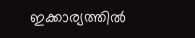ഇക്കാര്യത്തില്‍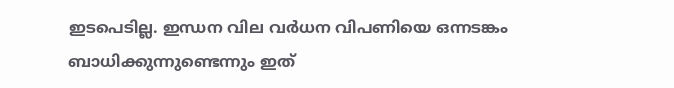ഇടപെടില്ല. ഇന്ധന വില വര്‍ധന വിപണിയെ ഒന്നടങ്കം ബാധിക്കുന്നുണ്ടെന്നും ഇത്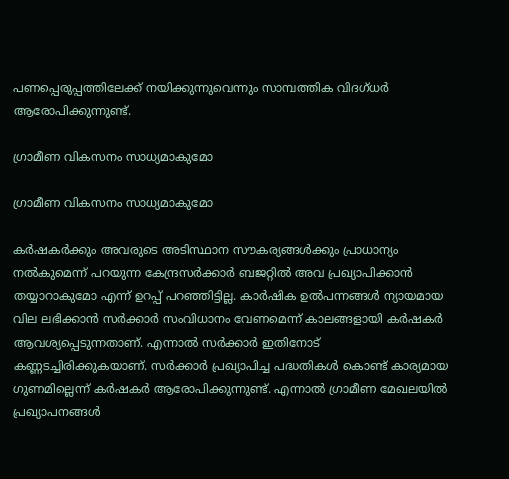പണപ്പെരുപ്പത്തിലേക്ക് നയിക്കുന്നുവെന്നും സാമ്പത്തിക വിദഗ്ധര്‍ ആരോപിക്കുന്നുണ്ട്.

ഗ്രാമീണ വികസനം സാധ്യമാകുമോ

ഗ്രാമീണ വികസനം സാധ്യമാകുമോ

കര്‍ഷകര്‍ക്കും അവരുടെ അടിസ്ഥാന സൗകര്യങ്ങള്‍ക്കും പ്രാധാന്യം നല്‍കുമെന്ന് പറയുന്ന കേന്ദ്രസര്‍ക്കാര്‍ ബജറ്റില്‍ അവ പ്രഖ്യാപിക്കാന്‍ തയ്യാറാകുമോ എന്ന് ഉറപ്പ് പറഞ്ഞിട്ടില്ല. കാര്‍ഷിക ഉല്‍പന്നങ്ങള്‍ ന്യായമായ വില ലഭിക്കാന്‍ സര്‍ക്കാര്‍ സംവിധാനം വേണമെന്ന് കാലങ്ങളായി കര്‍ഷകര്‍ ആവശ്യപ്പെടുന്നതാണ്. എന്നാല്‍ സര്‍ക്കാര്‍ ഇതിനോട് കണ്ണടച്ചിരിക്കുകയാണ്. സര്‍ക്കാര്‍ പ്രഖ്യാപിച്ച പദ്ധതികള്‍ കൊണ്ട് കാര്യമായ ഗുണമില്ലെന്ന് കര്‍ഷകര്‍ ആരോപിക്കുന്നുണ്ട്. എന്നാല്‍ ഗ്രാമീണ മേഖലയില്‍ പ്രഖ്യാപനങ്ങള്‍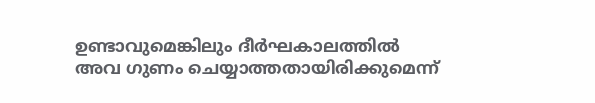ഉണ്ടാവുമെങ്കിലും ദീര്‍ഘകാലത്തില്‍ അവ ഗുണം ചെയ്യാത്തതായിരിക്കുമെന്ന്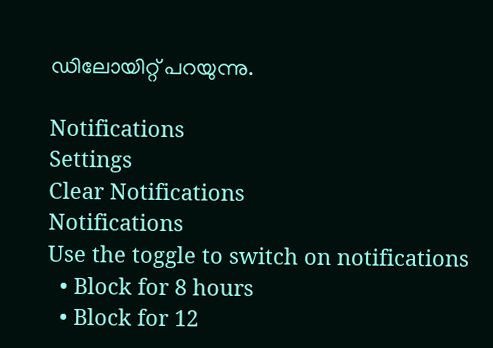ഡിലോയിറ്റ് പറയുന്നു.

Notifications
Settings
Clear Notifications
Notifications
Use the toggle to switch on notifications
  • Block for 8 hours
  • Block for 12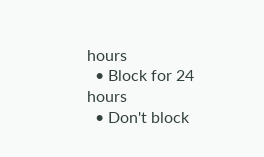hours
  • Block for 24 hours
  • Don't block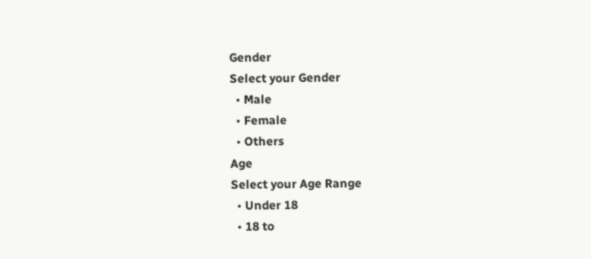Gender
Select your Gender
  • Male
  • Female
  • Others
Age
Select your Age Range
  • Under 18
  • 18 to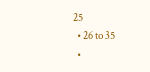25
  • 26 to 35
  •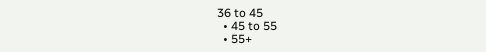36 to 45
  • 45 to 55
  • 55+